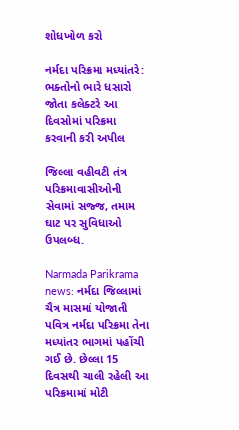શોધખોળ કરો

નર્મદા પરિક્રમા મધ્યાંતરે: ભક્તોનો ભારે ધસારો જોતા કલેક્ટરે આ દિવસોમાં પરિક્રમા કરવાની કરી અપીલ

જિલ્લા વહીવટી તંત્ર પરિક્રમાવાસીઓની સેવામાં સજ્જ, તમામ ઘાટ પર સુવિધાઓ ઉપલબ્ધ.

Narmada Parikrama news: નર્મદા જિલ્લામાં ચૈત્ર માસમાં યોજાતી પવિત્ર નર્મદા પરિક્રમા તેના મધ્યાંતર ભાગમાં પહોંચી ગઈ છે. છેલ્લા 15 દિવસથી ચાલી રહેલી આ પરિક્રમામાં મોટી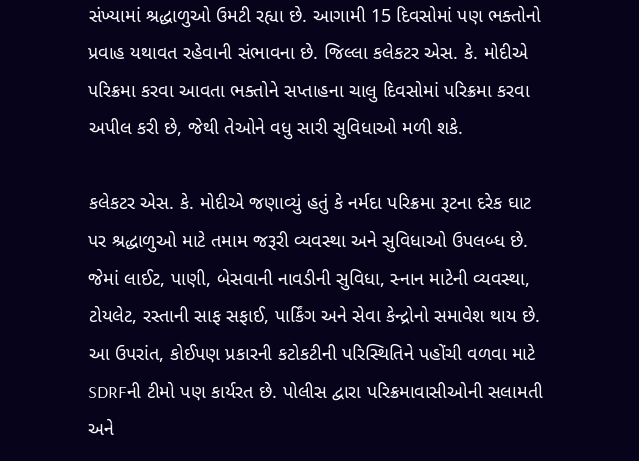સંખ્યામાં શ્રદ્ધાળુઓ ઉમટી રહ્યા છે. આગામી 15 દિવસોમાં પણ ભક્તોનો પ્રવાહ યથાવત રહેવાની સંભાવના છે. જિલ્લા કલેકટર એસ. કે. મોદીએ પરિક્રમા કરવા આવતા ભક્તોને સપ્તાહના ચાલુ દિવસોમાં પરિક્રમા કરવા અપીલ કરી છે, જેથી તેઓને વધુ સારી સુવિધાઓ મળી શકે.

કલેકટર એસ. કે. મોદીએ જણાવ્યું હતું કે નર્મદા પરિક્રમા રૂટના દરેક ઘાટ પર શ્રદ્ધાળુઓ માટે તમામ જરૂરી વ્યવસ્થા અને સુવિધાઓ ઉપલબ્ધ છે. જેમાં લાઈટ, પાણી, બેસવાની નાવડીની સુવિધા, સ્નાન માટેની વ્યવસ્થા, ટોયલેટ, રસ્તાની સાફ સફાઈ, પાર્કિંગ અને સેવા કેન્દ્રોનો સમાવેશ થાય છે. આ ઉપરાંત, કોઈપણ પ્રકારની કટોકટીની પરિસ્થિતિને પહોંચી વળવા માટે SDRFની ટીમો પણ કાર્યરત છે. પોલીસ દ્વારા પરિક્રમાવાસીઓની સલામતી અને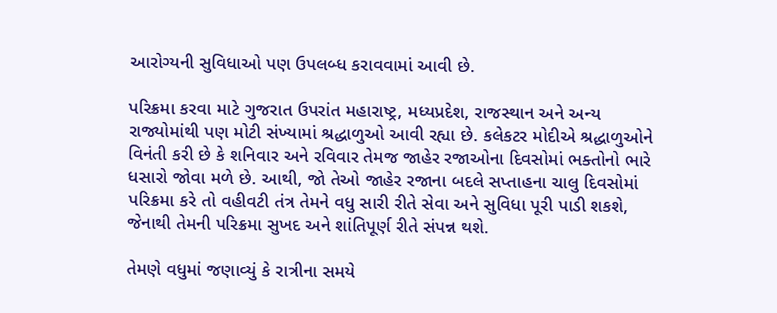આરોગ્યની સુવિધાઓ પણ ઉપલબ્ધ કરાવવામાં આવી છે.

પરિક્રમા કરવા માટે ગુજરાત ઉપરાંત મહારાષ્ટ્ર, મધ્યપ્રદેશ, રાજસ્થાન અને અન્ય રાજ્યોમાંથી પણ મોટી સંખ્યામાં શ્રદ્ધાળુઓ આવી રહ્યા છે. કલેકટર મોદીએ શ્રદ્ધાળુઓને વિનંતી કરી છે કે શનિવાર અને રવિવાર તેમજ જાહેર રજાઓના દિવસોમાં ભક્તોનો ભારે ધસારો જોવા મળે છે. આથી, જો તેઓ જાહેર રજાના બદલે સપ્તાહના ચાલુ દિવસોમાં પરિક્રમા કરે તો વહીવટી તંત્ર તેમને વધુ સારી રીતે સેવા અને સુવિધા પૂરી પાડી શકશે, જેનાથી તેમની પરિક્રમા સુખદ અને શાંતિપૂર્ણ રીતે સંપન્ન થશે.

તેમણે વધુમાં જણાવ્યું કે રાત્રીના સમયે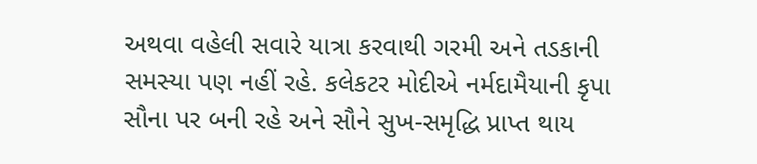અથવા વહેલી સવારે યાત્રા કરવાથી ગરમી અને તડકાની સમસ્યા પણ નહીં રહે. કલેકટર મોદીએ નર્મદામૈયાની કૃપા સૌના પર બની રહે અને સૌને સુખ-સમૃદ્ધિ પ્રાપ્ત થાય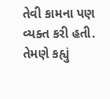તેવી કામના પણ વ્યક્ત કરી હતી. તેમણે કહ્યું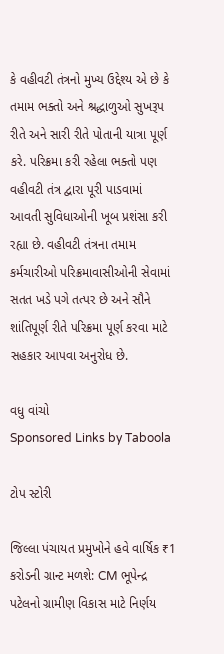કે વહીવટી તંત્રનો મુખ્ય ઉદ્દેશ્ય એ છે કે તમામ ભક્તો અને શ્રદ્ધાળુઓ સુખરૂપ રીતે અને સારી રીતે પોતાની યાત્રા પૂર્ણ કરે. પરિક્રમા કરી રહેલા ભક્તો પણ વહીવટી તંત્ર દ્વારા પૂરી પાડવામાં આવતી સુવિધાઓની ખૂબ પ્રશંસા કરી રહ્યા છે. વહીવટી તંત્રના તમામ કર્મચારીઓ પરિક્રમાવાસીઓની સેવામાં સતત ખડે પગે તત્પર છે અને સૌને શાંતિપૂર્ણ રીતે પરિક્રમા પૂર્ણ કરવા માટે સહકાર આપવા અનુરોધ છે.

વધુ વાંચો
Sponsored Links by Taboola

ટોપ સ્ટોરી

જિલ્લા પંચાયત પ્રમુખોને હવે વાર્ષિક ₹1 કરોડની ગ્રાન્ટ મળશે: CM ભૂપેન્દ્ર પટેલનો ગ્રામીણ વિકાસ માટે નિર્ણય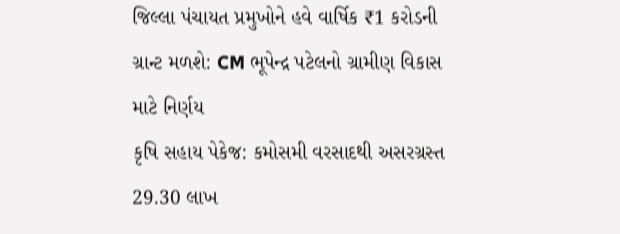જિલ્લા પંચાયત પ્રમુખોને હવે વાર્ષિક ₹1 કરોડની ગ્રાન્ટ મળશે: CM ભૂપેન્દ્ર પટેલનો ગ્રામીણ વિકાસ માટે નિર્ણય
કૃષિ સહાય પેકેજ: કમોસમી વરસાદથી અસરગ્રસ્ત 29.30 લાખ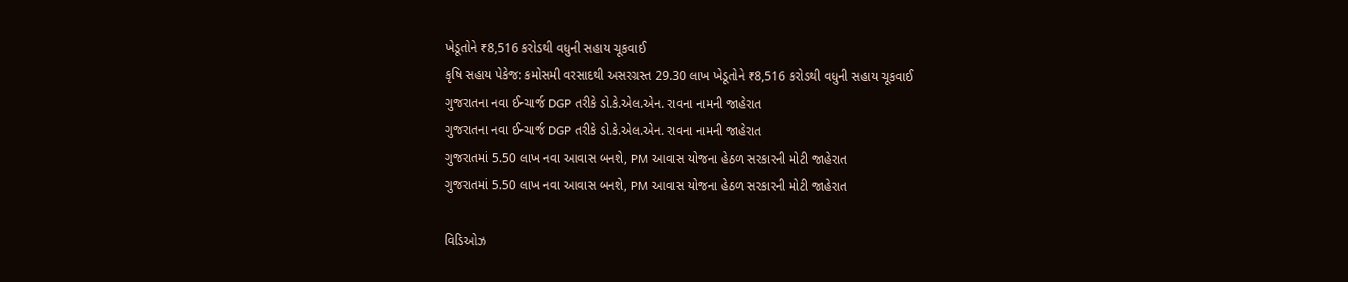ખેડૂતોને ₹8,516 કરોડથી વધુની સહાય ચૂકવાઈ
કૃષિ સહાય પેકેજ: કમોસમી વરસાદથી અસરગ્રસ્ત 29.30 લાખ ખેડૂતોને ₹8,516 કરોડથી વધુની સહાય ચૂકવાઈ
ગુજરાતના નવા ઈન્ચાર્જ DGP તરીકે ડો.કે.એલ.એન. રાવના નામની જાહેરાત
ગુજરાતના નવા ઈન્ચાર્જ DGP તરીકે ડો.કે.એલ.એન. રાવના નામની જાહેરાત
ગુજરાતમાં 5.50 લાખ નવા આવાસ બનશે, PM આવાસ યોજના હેઠળ સરકારની મોટી જાહેરાત
ગુજરાતમાં 5.50 લાખ નવા આવાસ બનશે, PM આવાસ યોજના હેઠળ સરકારની મોટી જાહેરાત

વિડિઓઝ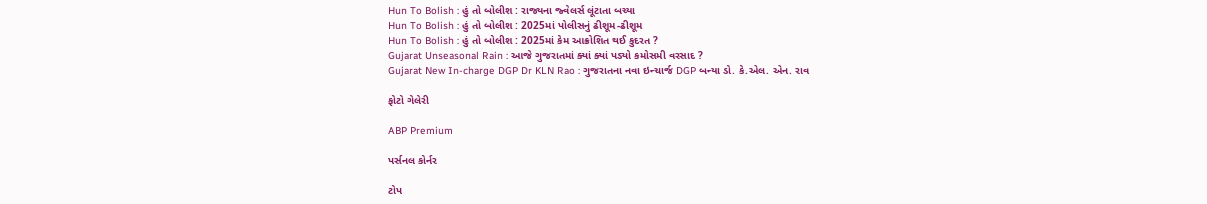Hun To Bolish : હું તો બોલીશ : રાજ્યના જ્વેલર્સ લૂંટાતા બચ્યા
Hun To Bolish : હું તો બોલીશ : 2025માં પોલીસનું ઢીશૂમ-ઢીશૂમ
Hun To Bolish : હું તો બોલીશ : 2025માં કેમ આક્રોશિત થઈ કુદરત ?
Gujarat Unseasonal Rain : આજે ગુજરાતમાં ક્યાં ક્યાં પડ્યો કમોસમી વરસાદ ?
Gujarat New In-charge DGP Dr KLN Rao : ગુજરાતના નવા ઇન્ચાર્જ DGP બન્યા ડો. કે.એલ. એન. રાવ

ફોટો ગેલેરી

ABP Premium

પર્સનલ કોર્નર

ટોપ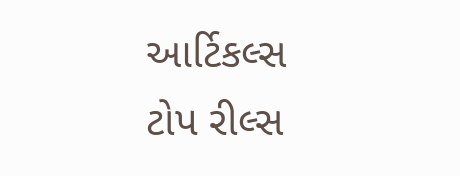આર્ટિકલ્સ
ટોપ રીલ્સ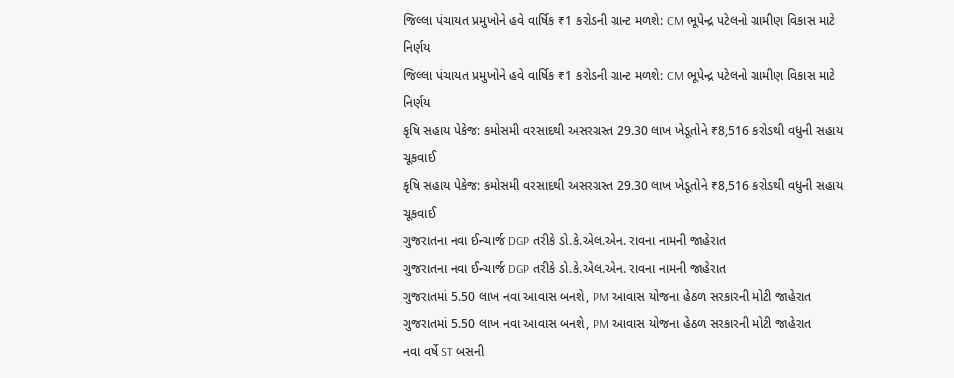જિલ્લા પંચાયત પ્રમુખોને હવે વાર્ષિક ₹1 કરોડની ગ્રાન્ટ મળશે: CM ભૂપેન્દ્ર પટેલનો ગ્રામીણ વિકાસ માટે નિર્ણય
જિલ્લા પંચાયત પ્રમુખોને હવે વાર્ષિક ₹1 કરોડની ગ્રાન્ટ મળશે: CM ભૂપેન્દ્ર પટેલનો ગ્રામીણ વિકાસ માટે નિર્ણય
કૃષિ સહાય પેકેજ: કમોસમી વરસાદથી અસરગ્રસ્ત 29.30 લાખ ખેડૂતોને ₹8,516 કરોડથી વધુની સહાય ચૂકવાઈ
કૃષિ સહાય પેકેજ: કમોસમી વરસાદથી અસરગ્રસ્ત 29.30 લાખ ખેડૂતોને ₹8,516 કરોડથી વધુની સહાય ચૂકવાઈ
ગુજરાતના નવા ઈન્ચાર્જ DGP તરીકે ડો.કે.એલ.એન. રાવના નામની જાહેરાત
ગુજરાતના નવા ઈન્ચાર્જ DGP તરીકે ડો.કે.એલ.એન. રાવના નામની જાહેરાત
ગુજરાતમાં 5.50 લાખ નવા આવાસ બનશે, PM આવાસ યોજના હેઠળ સરકારની મોટી જાહેરાત
ગુજરાતમાં 5.50 લાખ નવા આવાસ બનશે, PM આવાસ યોજના હેઠળ સરકારની મોટી જાહેરાત
નવા વર્ષે ST બસની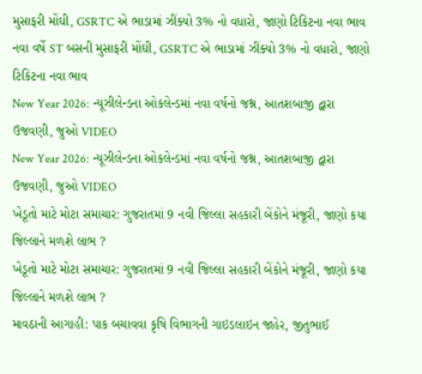મુસાફરી મોંઘી, GSRTC એ ભાડામાં ઝીંક્યો 3% નો વધારો, જાણો ટિકિટના નવા ભાવ
નવા વર્ષે ST બસની મુસાફરી મોંઘી, GSRTC એ ભાડામાં ઝીંક્યો 3% નો વધારો, જાણો ટિકિટના નવા ભાવ
New Year 2026: ન્યૂઝીલેન્ડના ઓકલેન્ડમાં નવા વર્ષનો જશ્ન, આતશબાજી દ્વારા ઉજવણી, જુઓ VIDEO
New Year 2026: ન્યૂઝીલેન્ડના ઓકલેન્ડમાં નવા વર્ષનો જશ્ન, આતશબાજી દ્વારા ઉજવણી, જુઓ VIDEO
ખેડૂતો માટે મોટા સમાચાર: ગુજરાતમાં 9 નવી જિલ્લા સહકારી બેંકોને મંજૂરી, જાણો કયા જિલ્લાને મળશે લાભ ?
ખેડૂતો માટે મોટા સમાચાર: ગુજરાતમાં 9 નવી જિલ્લા સહકારી બેંકોને મંજૂરી, જાણો કયા જિલ્લાને મળશે લાભ ?
માવઠાની આગાહી: પાક બચાવવા કૃષિ વિભાગની ગાઇડલાઇન જાહેર, જીતુભાઈ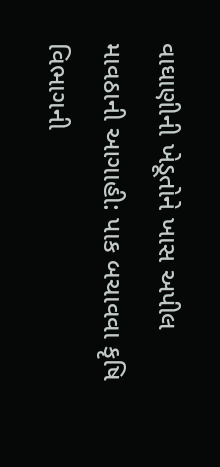વાઘાણીની ખેડૂતોને ખાસ અપીલ
માવઠાની આગાહી: પાક બચાવવા કૃષિ વિભાગની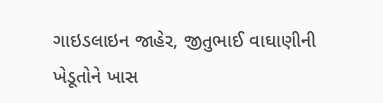ગાઇડલાઇન જાહેર, જીતુભાઈ વાઘાણીની ખેડૂતોને ખાસ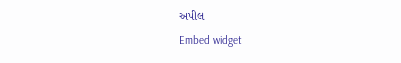અપીલ
Embed widget